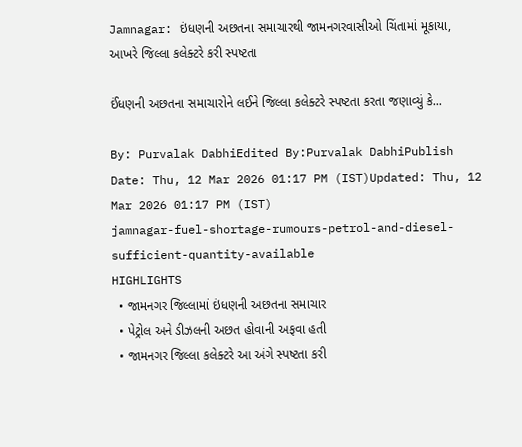Jamnagar: ઇંધણની અછતના સમાચારથી જામનગરવાસીઓ ચિંતામાં મૂકાયા, આખરે જિલ્લા કલેક્ટરે કરી સ્પષ્ટતા

ઈંધણની અછતના સમાચારોને લઈને જિલ્લા કલેક્ટરે સ્પષ્ટતા કરતા જણાવ્યું કે...

By: Purvalak DabhiEdited By:Purvalak DabhiPublish Date: Thu, 12 Mar 2026 01:17 PM (IST)Updated: Thu, 12 Mar 2026 01:17 PM (IST)
jamnagar-fuel-shortage-rumours-petrol-and-diesel-sufficient-quantity-available
HIGHLIGHTS
  • જામનગર જિલ્લામાં ઇંધણની અછતના સમાચાર
  • પેટ્રોલ અને ડીઝલની અછત હોવાની અફવા હતી
  • જામનગર જિલ્લા કલેક્ટરે આ અંગે સ્પષ્ટતા કરી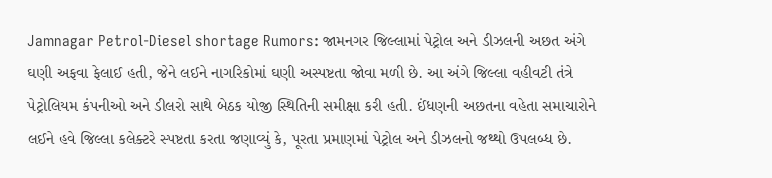Jamnagar Petrol-Diesel shortage Rumors: જામનગર જિલ્લામાં પેટ્રોલ અને ડીઝલની અછત અંગે ઘણી અફવા ફેલાઈ હતી, જેને લઈને નાગરિકોમાં ઘણી અસ્પષ્ટતા જોવા મળી છે. આ અંગે જિલ્લા વહીવટી તંત્રે પેટ્રોલિયમ કંપનીઓ અને ડીલરો સાથે બેઠક યોજી સ્થિતિની સમીક્ષા કરી હતી. ઈંધણની અછતના વહેતા સમાચારોને લઈને હવે જિલ્લા કલેક્ટરે સ્પષ્ટતા કરતા જણાવ્યું કે, પૂરતા પ્રમાણમાં પેટ્રોલ અને ડીઝલનો જથ્થો ઉપલબ્ધ છે.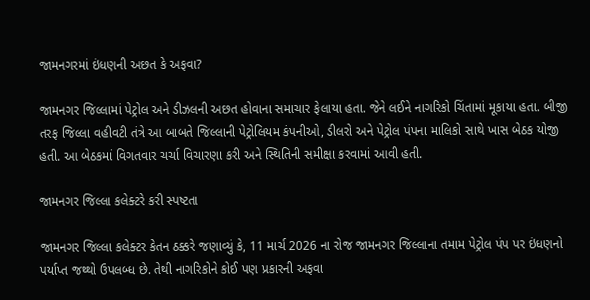જામનગરમાં ઇંધણની અછત કે અફવા?

જામનગર જિલ્લામાં પેટ્રોલ અને ડીઝલની અછત હોવાના સમાચાર ફેલાયા હતા. જેને લઈને નાગરિકો ચિંતામાં મૂકાયા હતા. બીજી તરફ જિલ્લા વહીવટી તંત્રે આ બાબતે જિલ્લાની પેટ્રોલિયમ કંપનીઓ, ડીલરો અને પેટ્રોલ પંપના માલિકો સાથે ખાસ બેઠક યોજી હતી. આ બેઠકમાં વિગતવાર ચર્ચા વિચારણા કરી અને સ્થિતિની સમીક્ષા કરવામાં આવી હતી.

જામનગર જિલ્લા કલેક્ટરે કરી સ્પષ્ટતા

જામનગર જિલ્લા કલેક્ટર કેતન ઠક્કરે જણાવ્યું કે, 11 માર્ચ 2026 ના રોજ જામનગર જિલ્લાના તમામ પેટ્રોલ પંપ પર ઇંધણનો પર્યાપ્ત જથ્થો ઉપલબ્ધ છે. તેથી નાગરિકોને કોઈ પણ પ્રકારની અફવા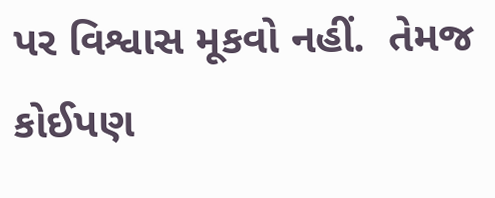પર વિશ્વાસ મૂકવો નહીં.  તેમજ કોઈપણ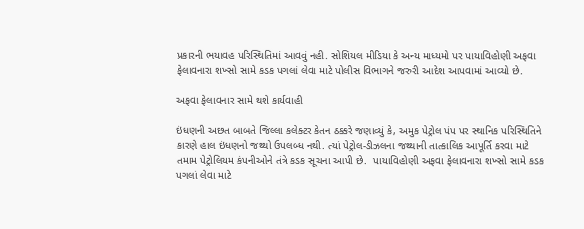પ્રકારની ભયાવહ પરિસ્થિતિમાં આવવું નહી. સોશિયલ મીડિયા કે અન્ય માધ્યમો પર પાયાવિહોણી અફવા ફેલાવનારા શખ્સો સામે કડક પગલાં લેવા માટે પોલીસ વિભાગને જરુરી આદેશ આપવામાં આવ્યો છે.

અફવા ફેલાવનાર સામે થશે કાર્યવાહી

ઇંધણની અછત બાબતે જિલ્લા કલેક્ટર કેતન ઠક્કરે જણાવ્યું કે, અમુક પેટ્રોલ પંપ પર સ્થાનિક પરિસ્થિતિને કારણે હાલ ઇંધણનો જથ્થો ઉપલબ્ધ નથી. ત્યાં પેટ્રોલ-ડીઝલના જથ્થાની તાત્કાલિક આપૂર્તિ કરવા માટે તમામ પેટ્રોલિયમ કંપનીઓને તંત્રે કડક સૂચના આપી છે.  પાયાવિહોણી અફવા ફેલાવનારા શખ્સો સામે કડક પગલાં લેવા માટે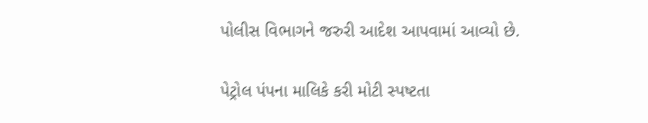પોલીસ વિભાગને જરુરી આદેશ આપવામાં આવ્યો છે.

પેટ્રોલ પંપના માલિકે કરી મોટી સ્પષ્ટતા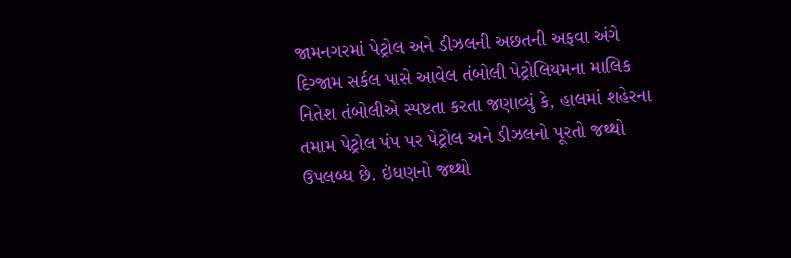જામનગરમાં પેટ્રોલ અને ડીઝલની અછતની અફવા અંગે દિગ્જામ સર્કલ પાસે આવેલ તંબોલી પેટ્રોલિયમના માલિક નિતેશ તંબોલીએ સ્પષ્ટતા કરતા જણાવ્યું કે, હાલમાં શહેરના તમામ પેટ્રોલ પંપ પર પેટ્રોલ અને ડીઝલનો પૂરતો જથ્થો ઉપલબ્ધ છે. ઇંધણનો જથ્થો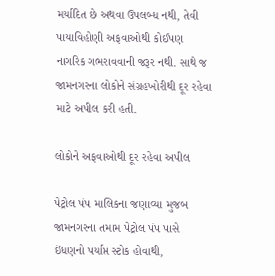મર્યાદિત છે અથવા ઉપલબ્ધ નથી, તેવી પાયાવિહોણી અફવાઓથી કોઈપણ નાગરિક ગભરાવવાની જરૂર નથી. સાથે જ જામનગરના લોકોને સંગ્રહખોરીથી દૂર રહેવા માટે અપીલ કરી હતી.

લોકોને અફવાઓથી દૂર રહેવા અપીલ

પેટ્રોલ પંપ માલિકના જણાવ્યા મુજબ જામનગરના તમામ પેટ્રોલ પંપ પાસે ઇંધણનો પર્યાપ્ત સ્ટોક હોવાથી,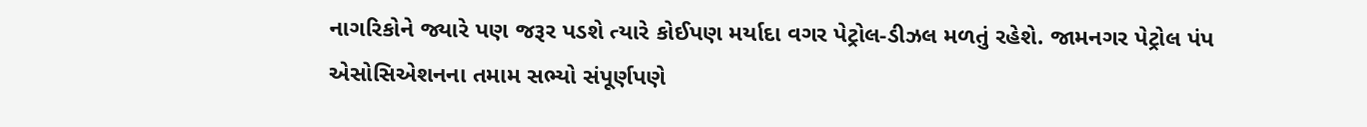નાગરિકોને જ્યારે પણ જરૂર પડશે ત્યારે કોઈપણ મર્યાદા વગર પેટ્રોલ-ડીઝલ મળતું રહેશે. જામનગર પેટ્રોલ પંપ એસોસિએશનના તમામ સભ્યો સંપૂર્ણપણે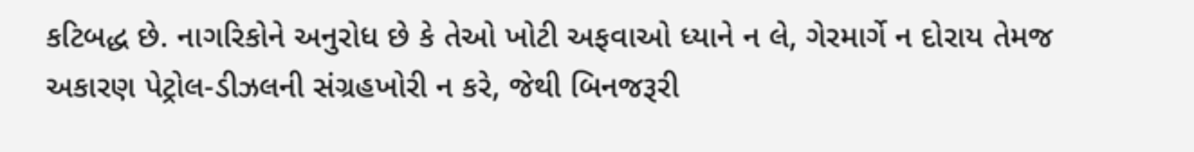કટિબદ્ધ છે. નાગરિકોને અનુરોધ છે કે તેઓ ખોટી અફવાઓ ધ્યાને ન લે, ગેરમાર્ગે ન દોરાય તેમજ અકારણ પેટ્રોલ-ડીઝલની સંગ્રહખોરી ન કરે, જેથી બિનજરૂરી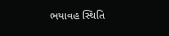ભયાવહ સ્થિતિ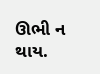ઊભી ન થાય.